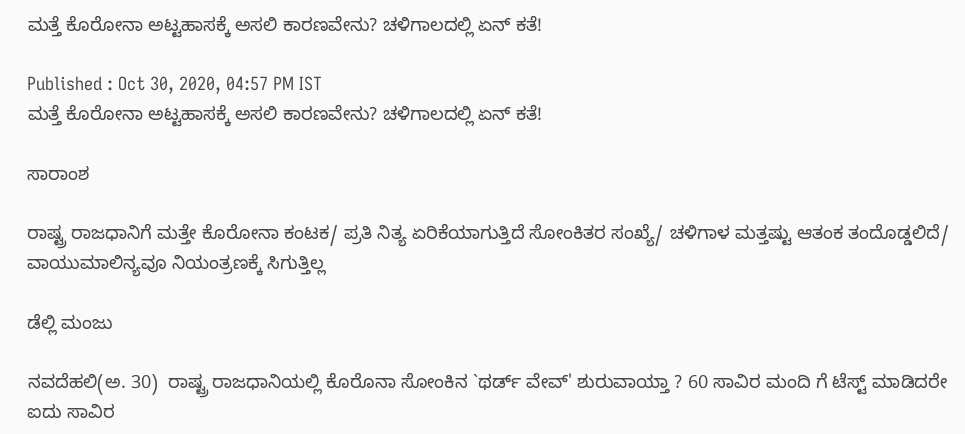ಮತ್ತೆ ಕೊರೋನಾ ಅಟ್ಟಹಾಸಕ್ಕೆ ಅಸಲಿ ಕಾರಣವೇನು? ಚಳಿಗಾಲದಲ್ಲಿ ಏನ್ ಕತೆ!

Published : Oct 30, 2020, 04:57 PM IST
ಮತ್ತೆ ಕೊರೋನಾ ಅಟ್ಟಹಾಸಕ್ಕೆ ಅಸಲಿ ಕಾರಣವೇನು? ಚಳಿಗಾಲದಲ್ಲಿ ಏನ್ ಕತೆ!

ಸಾರಾಂಶ

ರಾಷ್ಟ್ರ ರಾಜಧಾನಿಗೆ ಮತ್ತೇ ಕೊರೋನಾ ಕಂಟಕ/ ಪ್ರತಿ ನಿತ್ಯ ಏರಿಕೆಯಾಗುತ್ತಿದೆ ಸೋಂಕಿತರ ಸಂಖ್ಯೆ/ ಚಳಿಗಾಳ ಮತ್ತಷ್ಟು ಆತಂಕ ತಂದೊಡ್ಡಲಿದೆ/ ವಾಯುಮಾಲಿನ್ಯವೂ ನಿಯಂತ್ರಣಕ್ಕೆ ಸಿಗುತ್ತಿಲ್ಲ

ಡೆಲ್ಲಿ ಮಂಜು

ನವದೆಹಲಿ(ಅ. 30)  ರಾಷ್ಟ್ರ ರಾಜಧಾನಿಯಲ್ಲಿ ಕೊರೊನಾ ಸೋಂಕಿನ `ಥರ್ಡ್ ವೇವ್' ಶುರುವಾಯ್ತಾ ? 60 ಸಾವಿರ ಮಂದಿ ಗೆ ಟೆಸ್ಟ್ ಮಾಡಿದರೇ ಐದು ಸಾವಿರ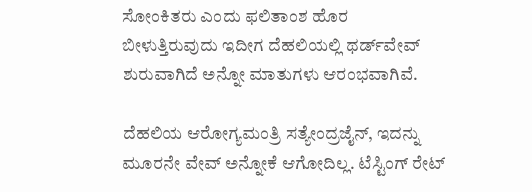ಸೋಂಕಿತರು ಎಂದು ಫಲಿತಾಂಶ ಹೊರ ಬೀಳುತ್ತಿರುವುದು ಇದೀಗ ದೆಹಲಿಯಲ್ಲಿ ಥರ್ಡ್‍ವೇವ್ ಶುರುವಾಗಿದೆ ಅನ್ನೋ ಮಾತುಗಳು ಆರಂಭವಾಗಿವೆ.

ದೆಹಲಿಯ ಆರೋಗ್ಯಮಂತ್ರಿ ಸತ್ಯೇಂದ್ರಜೈನ್, ಇದನ್ನು ಮೂರನೇ ವೇವ್ ಅನ್ನೋಕೆ ಆಗೋದಿಲ್ಲ. ಟೆಸ್ಟಿಂಗ್ ರೇಟ್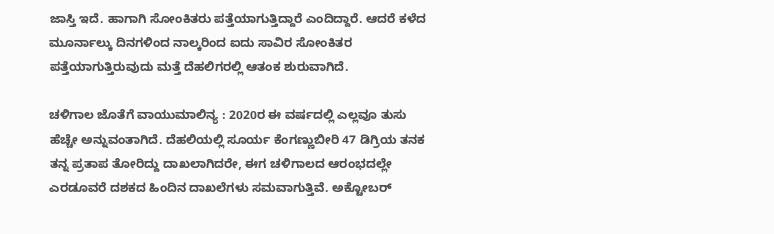ಜಾಸ್ತಿ ಇದೆ. ಹಾಗಾಗಿ ಸೋಂಕಿತರು ಪತ್ತೆಯಾಗುತ್ತಿದ್ದಾರೆ ಎಂದಿದ್ದಾರೆ. ಆದರೆ ಕಳೆದ ಮೂರ್ನಾಲ್ಕು ದಿನಗಳಿಂದ ನಾಲ್ಕರಿಂದ ಐದು ಸಾವಿರ ಸೋಂಕಿತರ ಪತ್ತೆಯಾಗುತ್ತಿರುವುದು ಮತ್ತೆ ದೆಹಲಿಗರಲ್ಲಿ ಆತಂಕ ಶುರುವಾಗಿದೆ.

ಚಳಿಗಾಲ ಜೊತೆಗೆ ವಾಯುಮಾಲಿನ್ಯ : 2020ರ ಈ ವರ್ಷದಲ್ಲಿ ಎಲ್ಲವೂ ತುಸು ಹೆಚ್ಚೇ ಅನ್ನುವಂತಾಗಿದೆ. ದೆಹಲಿಯಲ್ಲಿ ಸೂರ್ಯ ಕೆಂಗಣ್ಣುಬೀರಿ 47 ಡಿಗ್ರಿಯ ತನಕ ತನ್ನ ಪ್ರತಾಪ ತೋರಿದ್ದು ದಾಖಲಾಗಿದರೇ, ಈಗ ಚಳಿಗಾಲದ ಆರಂಭದಲ್ಲೇ ಎರಡೂವರೆ ದಶಕದ ಹಿಂದಿನ ದಾಖಲೆಗಳು ಸಮವಾಗುತ್ತಿವೆ. ಅಕ್ಟೋಬರ್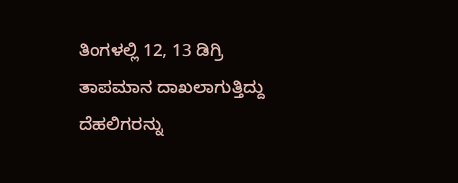ತಿಂಗಳಲ್ಲಿ 12, 13 ಡಿಗ್ರಿ ತಾಪಮಾನ ದಾಖಲಾಗುತ್ತಿದ್ದು ದೆಹಲಿಗರನ್ನು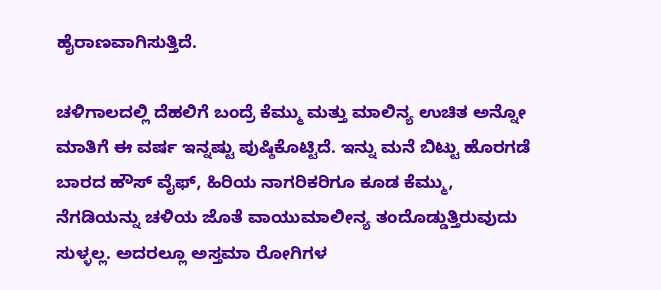ಹೈರಾಣವಾಗಿಸುತ್ತಿದೆ.

ಚಳಿಗಾಲದಲ್ಲಿ ದೆಹಲಿಗೆ ಬಂದ್ರೆ ಕೆಮ್ಮು ಮತ್ತು ಮಾಲಿನ್ಯ ಉಚಿತ ಅನ್ನೋ ಮಾತಿಗೆ ಈ ವರ್ಷ ಇನ್ನಷ್ಟು ಪುಷ್ಠಿಕೊಟ್ಟಿದೆ. ಇನ್ನು ಮನೆ ಬಿಟ್ಟು ಹೊರಗಡೆ ಬಾರದ ಹೌಸ್ ವೈಫ್, ಹಿರಿಯ ನಾಗರಿಕರಿಗೂ ಕೂಡ ಕೆಮ್ಮು, ನೆಗಡಿಯನ್ನು ಚಳಿಯ ಜೊತೆ ವಾಯುಮಾಲೀನ್ಯ ತಂದೊಡ್ಡುತ್ತಿರುವುದು ಸುಳ್ಳಲ್ಲ. ಅದರಲ್ಲೂ ಅಸ್ತಮಾ ರೋಗಿಗಳ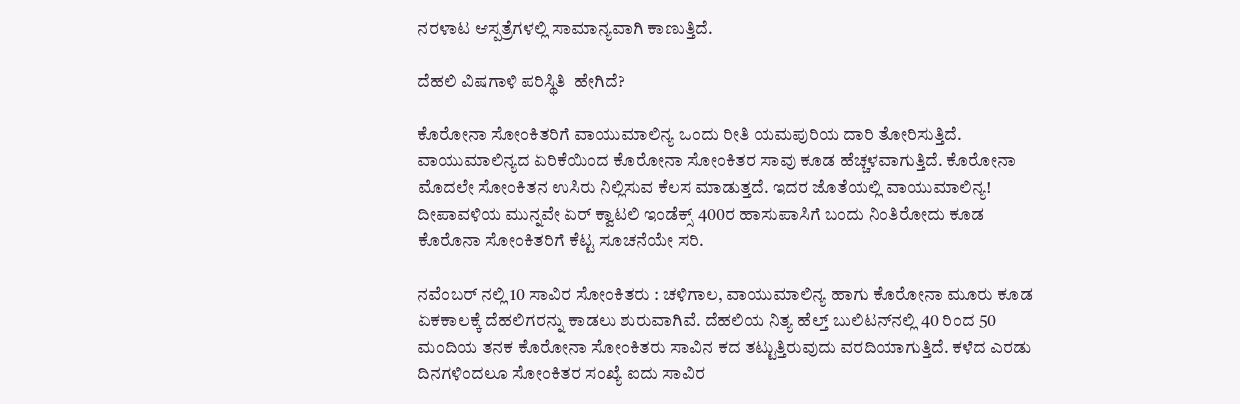ನರಳಾಟ ಆಸ್ಪತ್ರೆಗಳಲ್ಲಿ ಸಾಮಾನ್ಯವಾಗಿ ಕಾಣುತ್ತಿದೆ.

ದೆಹಲಿ ವಿಷಗಾಳಿ ಪರಿಸ್ಥಿತಿ  ಹೇಗಿದೆ?

ಕೊರೋನಾ ಸೋಂಕಿತರಿಗೆ ವಾಯುಮಾಲಿನ್ಯ ಒಂದು ರೀತಿ ಯಮಪುರಿಯ ದಾರಿ ತೋರಿಸುತ್ತಿದೆ. ವಾಯುಮಾಲಿನ್ಯದ ಏರಿಕೆಯಿಂದ ಕೊರೋನಾ ಸೋಂಕಿತರ ಸಾವು ಕೂಡ ಹೆಚ್ಚಳವಾಗುತ್ತಿದೆ. ಕೊರೋನಾ ಮೊದಲೇ ಸೋಂಕಿತನ ಉಸಿರು ನಿಲ್ಲಿಸುವ ಕೆಲಸ ಮಾಡುತ್ತದೆ. ಇದರ ಜೊತೆಯಲ್ಲಿ ವಾಯುಮಾಲಿನ್ಯ! ದೀಪಾವಳಿಯ ಮುನ್ನವೇ ಏರ್ ಕ್ವಾಟಲಿ ಇಂಡೆಕ್ಸ್ 400ರ ಹಾಸುಪಾಸಿಗೆ ಬಂದು ನಿಂತಿರೋದು ಕೂಡ ಕೊರೊನಾ ಸೋಂಕಿತರಿಗೆ ಕೆಟ್ಟ ಸೂಚನೆಯೇ ಸರಿ.

ನವೆಂಬರ್ ನಲ್ಲಿ 10 ಸಾವಿರ ಸೋಂಕಿತರು : ಚಳಿಗಾಲ, ವಾಯುಮಾಲಿನ್ಯ ಹಾಗು ಕೊರೋನಾ ಮೂರು ಕೂಡ ಏಕಕಾಲಕ್ಕೆ ದೆಹಲಿಗರನ್ನು ಕಾಡಲು ಶುರುವಾಗಿವೆ. ದೆಹಲಿಯ ನಿತ್ಯ ಹೆಲ್ತ್ ಬುಲಿಟನ್‍ನಲ್ಲಿ 40 ರಿಂದ 50 ಮಂದಿಯ ತನಕ ಕೊರೋನಾ ಸೋಂಕಿತರು ಸಾವಿನ ಕದ ತಟ್ಟುತ್ತಿರುವುದು ವರದಿಯಾಗುತ್ತಿದೆ. ಕಳೆದ ಎರಡು ದಿನಗಳಿಂದಲೂ ಸೋಂಕಿತರ ಸಂಖ್ಯೆ ಐದು ಸಾವಿರ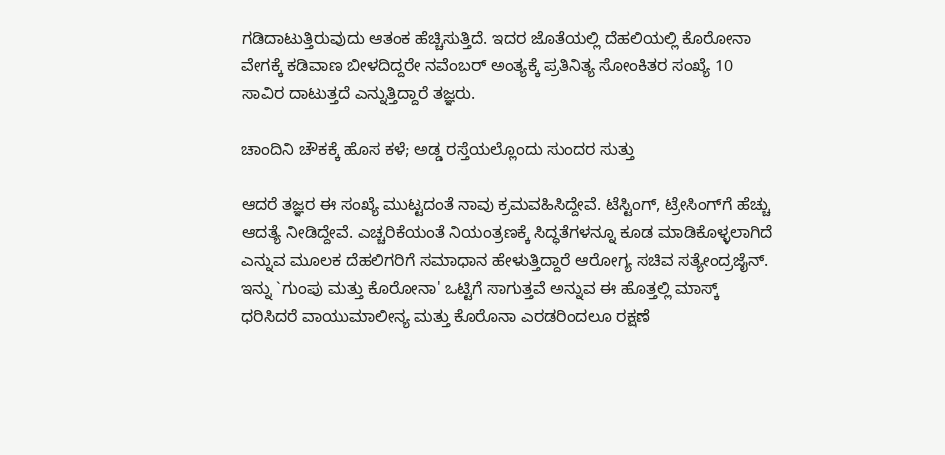ಗಡಿದಾಟುತ್ತಿರುವುದು ಆತಂಕ ಹೆಚ್ಚಿಸುತ್ತಿದೆ. ಇದರ ಜೊತೆಯಲ್ಲಿ ದೆಹಲಿಯಲ್ಲಿ ಕೊರೋನಾ ವೇಗಕ್ಕೆ ಕಡಿವಾಣ ಬೀಳದಿದ್ದರೇ ನವೆಂಬರ್ ಅಂತ್ಯಕ್ಕೆ ಪ್ರತಿನಿತ್ಯ ಸೋಂಕಿತರ ಸಂಖ್ಯೆ 10 ಸಾವಿರ ದಾಟುತ್ತದೆ ಎನ್ನುತ್ತಿದ್ದಾರೆ ತಜ್ಞರು.

ಚಾಂದಿನಿ ಚೌಕಕ್ಕೆ ಹೊಸ ಕಳೆ; ಅಡ್ಡ ರಸ್ತೆಯಲ್ಲೊಂದು ಸುಂದರ ಸುತ್ತು

ಆದರೆ ತಜ್ಞರ ಈ ಸಂಖ್ಯೆ ಮುಟ್ಟದಂತೆ ನಾವು ಕ್ರಮವಹಿಸಿದ್ದೇವೆ. ಟೆಸ್ಟಿಂಗ್, ಟ್ರೇಸಿಂಗ್‍ಗೆ ಹೆಚ್ಚು ಆದತ್ಯೆ ನೀಡಿದ್ದೇವೆ. ಎಚ್ಚರಿಕೆಯಂತೆ ನಿಯಂತ್ರಣಕ್ಕೆ ಸಿದ್ಧತೆಗಳನ್ನೂ ಕೂಡ ಮಾಡಿಕೊಳ್ಳಲಾಗಿದೆ ಎನ್ನುವ ಮೂಲಕ ದೆಹಲಿಗರಿಗೆ ಸಮಾಧಾನ ಹೇಳುತ್ತಿದ್ದಾರೆ ಆರೋಗ್ಯ ಸಚಿವ ಸತ್ಯೇಂದ್ರಜೈನ್. ಇನ್ನು `ಗುಂಪು ಮತ್ತು ಕೊರೋನಾ' ಒಟ್ಟಿಗೆ ಸಾಗುತ್ತವೆ ಅನ್ನುವ ಈ ಹೊತ್ತಲ್ಲಿ ಮಾಸ್ಕ್ ಧರಿಸಿದರೆ ವಾಯುಮಾಲೀನ್ಯ ಮತ್ತು ಕೊರೊನಾ ಎರಡರಿಂದಲೂ ರಕ್ಷಣೆ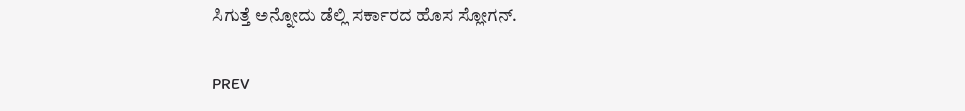ಸಿಗುತ್ತೆ ಅನ್ನೋದು ಡೆಲ್ಲಿ ಸರ್ಕಾರದ ಹೊಸ ಸ್ಲೋಗನ್.

PREV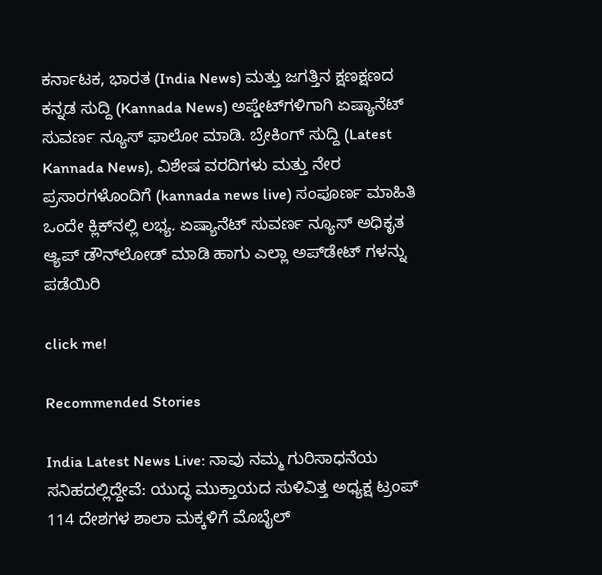ಕರ್ನಾಟಕ, ಭಾರತ (India News) ಮತ್ತು ಜಗತ್ತಿನ ಕ್ಷಣಕ್ಷಣದ ಕನ್ನಡ ಸುದ್ದಿ (Kannada News) ಅಪ್ಡೇಟ್‌ಗಳಿಗಾಗಿ ಏಷ್ಯಾನೆಟ್ ಸುವರ್ಣ ನ್ಯೂಸ್‌ ಫಾಲೋ ಮಾಡಿ. ಬ್ರೇಕಿಂಗ್ ಸುದ್ದಿ (Latest Kannada News), ವಿಶೇಷ ವರದಿಗಳು ಮತ್ತು ನೇರ ಪ್ರಸಾರಗಳೊಂದಿಗೆ (kannada news live) ಸಂಪೂರ್ಣ ಮಾಹಿತಿ ಒಂದೇ ಕ್ಲಿಕ್‌ನಲ್ಲಿ ಲಭ್ಯ. ಏಷ್ಯಾನೆಟ್ ಸುವರ್ಣ ನ್ಯೂಸ್ ಅಧಿಕೃತ ಆ್ಯಪ್ ಡೌನ್‌ಲೋಡ್ ಮಾಡಿ ಹಾಗು ಎಲ್ಲಾ ಅಪ್‌ಡೇಟ್ ಗಳನ್ನು ಪಡೆಯಿರಿ

click me!

Recommended Stories

India Latest News Live: ನಾವು ನಮ್ಮ ಗುರಿಸಾಧನೆಯ ಸನಿಹದಲ್ಲಿದ್ದೇವೆ: ಯುದ್ಧ ಮುಕ್ತಾಯದ ಸುಳಿವಿತ್ತ ಅಧ್ಯಕ್ಷ ಟ್ರಂಪ್‌
114 ದೇಶಗಳ ಶಾಲಾ ಮಕ್ಕಳಿಗೆ ಮೊಬೈಲ್‌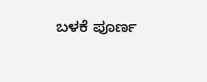ಬಳಕೆ ಪೂರ್ಣ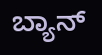ಬ್ಯಾನ್‌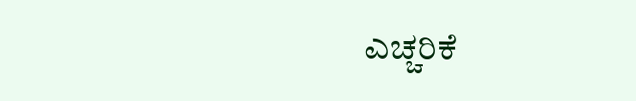ಎಚ್ಚರಿಕೆ